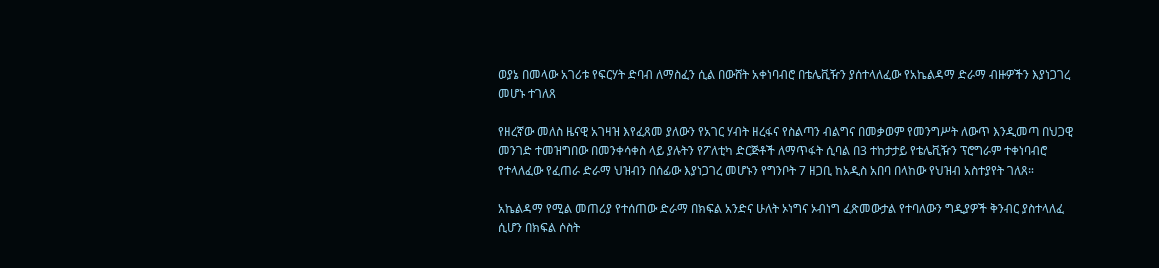ወያኔ በመላው አገሪቱ የፍርሃት ድባብ ለማስፈን ሲል በውሸት አቀነባብሮ በቴሌቪዥን ያሰተላለፈው የአኬልዳማ ድራማ ብዙዎችን እያነጋገረ መሆኑ ተገለጸ

የዘረኛው መለስ ዜናዊ አገዛዝ እየፈጸመ ያለውን የአገር ሃብት ዘረፋና የስልጣን ብልግና በመቃወም የመንግሥት ለውጥ እንዲመጣ በህጋዊ መንገድ ተመዝግበው በመንቀሳቀስ ላይ ያሉትን የፖለቲካ ድርጅቶች ለማጥፋት ሲባል በ3 ተከታታይ የቴሌቪዥን ፕሮግራም ተቀነባብሮ የተላለፈው የፈጠራ ድራማ ህዝብን በሰፊው እያነጋገረ መሆኑን የግንቦት 7 ዘጋቢ ከአዲስ አበባ በላከው የህዝብ አስተያየት ገለጸ።

አኬልዳማ የሚል መጠሪያ የተሰጠው ድራማ በክፍል አንድና ሁለት ኦነግና ኦብነግ ፈጽመውታል የተባለውን ግዲያዎች ቅንብር ያስተላለፈ ሲሆን በክፍል ሶስት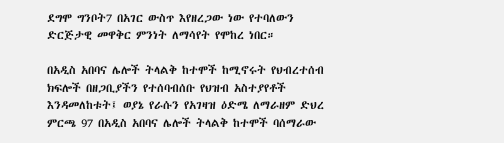ደግሞ ግንቦት7 በአገር ውስጥ እየዘረጋው ነው የተባለውን ድርጅታዊ መዋቅር ምንነት ለማሳየት የሞከረ ነበር።

በአዲስ አበባና ሌሎች ትላልቅ ከተሞች ከሚኖሩት የህብረተሰብ ክፍሎች በዘጋቢያችን የተሰባብሰቡ የህዝብ አስተያየቶች እንዳመለከቱት፤ ወያኔ የራሱን የአገዛዝ ዕድሜ ለማራዘም ድህረ ምርጫ 97 በአዲስ አበባና ሌሎች ትላልቅ ከተሞች ባሰማራው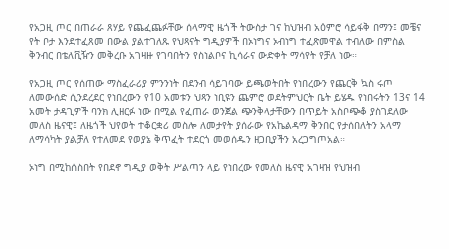የአጋዚ ጦር በጠራራ ጸሃይ የጨፈጨፉቸው ሰላማዊ ዜጎች ትውስታ ገና ከህዝብ አዕምሮ ሳይፋቅ በማን፤ መቼና የት ቦታ እንደተፈጸመ በውል ያልተገለጹ የህጻናት ግዲያዎች በኦነግና ኦብነግ ተፈጽመዋል ተብለው በምስል ቅንብር በቴለቪዥን መቅረቡ አገዛዙ የገባበትን የስነልቦና ኪሳራና ውድቀት ማሳየት የቻለ ነው።

የአጋዚ ጦር የሰጠው ማስፈራሪያ ምንንነት በደንብ ሳይገባው ይጫወትበት የነበረውን የጨርቅ ኳስ ሩጦ ለመውሰድ ሲንደረደር የነበረውን የ10 አመቱን ህጻን ነቢዩን ጨምሮ ወደትምህርት ቤት ይሄዱ የነበሩትን 13ና 14 አመት ታዳጊዎች ባንክ ሊዘርፉ ነው በሚል የፈጠራ ወንጀል ጭንቅላታቸውን በጥይት አስቦጭቆ ያስገደለው መለስ ዜናዊ፤ ለዜጎች ህየወት ተቆርቋሪ መስሎ ለመታየት ያሰራው የአኬልዳማ ቅንበር የታሰበለትን አላማ ለማሳካት ያልቻለ የተለመደ የወያኔ ቅጥፈት ተደርጎ መወሰዱን ዘጋቢያችን አረጋግጦአል።

ኦነግ በሚከሰስበት የበደኖ ግዲያ ወቅት ሥልጣን ላይ የነበረው የመለስ ዜናዊ አገዛዝ የህዝብ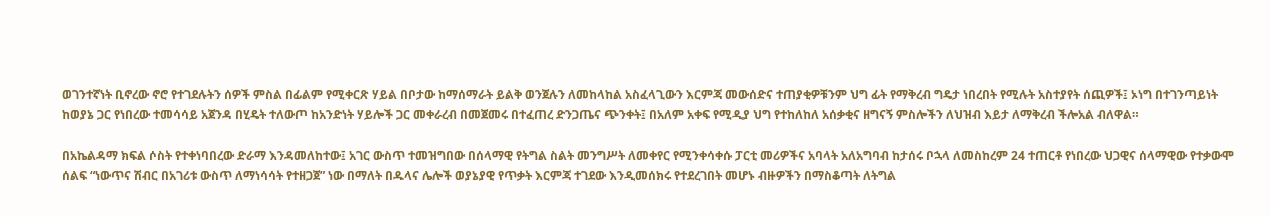ወገንተኛነት ቢኖረው ኖሮ የተገደሉትን ሰዎች ምስል በፊልም የሚቀርጽ ሃይል በቦታው ከማሰማራት ይልቅ ወንጀሉን ለመከላከል አስፈላጊውን እርምጃ መውሰድና ተጠያቂዎቹንም ህግ ፊት የማቅረብ ግዴታ ነበረበት የሚሉት አስተያየት ሰጪዎች፤ ኦነግ በተገንጣይነት ከወያኔ ጋር የነበረው ተመሳሳይ አጀንዳ በሂዴት ተለውጦ ከአንድነት ሃይሎች ጋር መቀራረብ በመጀመሩ በተፈጠረ ድንጋጤና ጭንቀት፤ በአለም አቀፍ የሚዲያ ህግ የተከለከለ አሰቃቂና ዘግናኝ ምስሎችን ለህዝብ እይታ ለማቅረብ ችሎአል ብለዋል።

በአኬልዳማ ክፍል ሶስት የተቀነባበረው ድራማ እንዳመለከተው፤ አገር ውስጥ ተመዝግበው በሰላማዊ የትግል ስልት መንግሥት ለመቀየር የሚንቀሳቀሱ ፓርቲ መሪዎችና አባላት አለአግባብ ከታሰሩ ቦኋላ ለመስከረም 24 ተጠርቶ የነበረው ህጋዊና ሰላማዊው የተቃውሞ ሰልፍ “ነውጥና ሽብር በአገሪቱ ውስጥ ለማነሳሳት የተዘጋጀ” ነው በማለት በዱላና ሌሎች ወያኔያዊ የጥቃት እርምጃ ተገደው እንዲመሰክሩ የተደረገበት መሆኑ ብዙዎችን በማስቆጣት ለትግል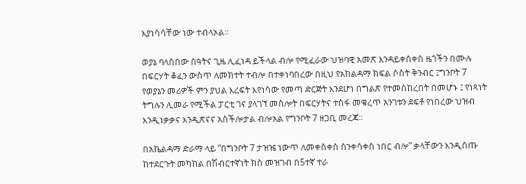እያነሳሳቸው ነው ተብላኦል።

ወያኔ ባላሰበው ሰዓትና ጊዜ ሊፈነዳ ይችላል ብሎ የሚፈራው ህዝባዊ አመጽ እንዳይቀሰቀስ ዜጎችን በሙሉ በፍርሃት ቆፈን ውስጥ ለመክተት ተብሎ በተቀነባበረው በዚህ የአከልዳማ ክፍል ሶስት ቅንብር ፤ግንቦት 7 የወያኔን መሪዎች ምን ያህል እረፍት እየነሳው የመጣ ድርጅት እንደሆነ በግልጽ የተመሰከረበት በመሆኑ ፤ የነጻነት ትግሉን ሊመራ የሚችል ፓርቲ ገና ያላገኘ መስሎት በፍርሃትና ተስፋ መቁረጥ አንገቱን ደፍቶ የነበረው ህዝብ እንዲነቃቃና እንዲጽናና አስችሎታል ብሎአል የግንቦት 7 ዘጋቢ መረጃ።

በአኬልዳማ ድራማ ላይ “በግንቦት 7 ታዝዤ ነውጥ ለመቀስቀስ ስንቀሳቀስ ነበር ብሎ” ቃላቸውን እንዲሰጡ ከተደርጉት መካከል በሽብርተኛነት ክስ መዝገብ በ5ተኛ ተራ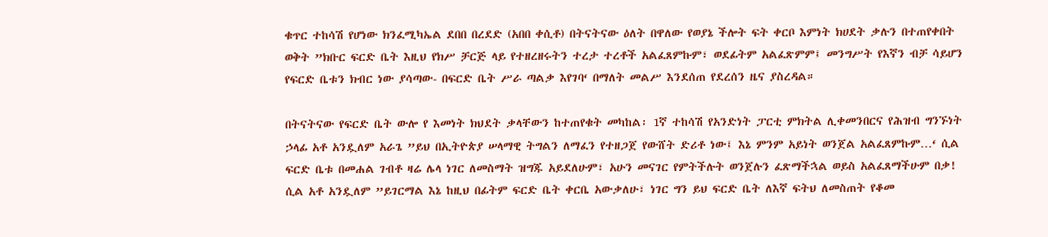ቁጥር ተከሳሽ የሆነው ክንፈሚካኤል ደበበ በረደድ (አበበ ቀሲቶ) በትናትናው ዕለት በዋለው የወያኔ ችሎት ፍት ቀርቦ እምነት ክሀደት ቃሉን በተጠየቀበት ወቅት ”ክቡር ፍርድ ቤት እዚህ የክሥ ቻርጅ ላይ የተዘረዘሩትን ተረታ ተረቶች አልፈጸምኩም፣ ወደፊትም አልፈጽምም፤ መንግሥት የእኛን ብቻ ሳይሆን የፍርድ ቤቱን ክብር ነው ያሳጣው- በፍርድ ቤት ሥራ ጣልቃ እየገባ‘ በማለት መልሥ እንደሰጠ የደረሰን ዜና ያስረዳል።

በትናትናው የፍርድ ቤት ውሎ የ እመነት ክህደት ቃላቸውን ከተጠየቁት መካከል፡ 1ኛ ተከሳሽ የአንድነት ፓርቲ ምክትል ሊቀመንበርና የሕዝብ ግንኙነት ኃላፊ አቶ አንዷለም አራጌ ”ይህ በኢትዮጵያ ሠላማዊ ትግልን ለማፈን የተዘጋጀ የውሸት ድሪቶ ነው፤ እኔ ምንም አይነት ወንጀል አልፈጸምኩም…‘ ሲል ፍርድ ቤቱ በመሐል ገብቶ ዛሬ ሌላ ነገር ለመስማት ዝግጁ አይደለሁም፣ አሁን መናገር የምትችሉት ወንጀሉን ፈጽማችኋል ወይስ አልፈጸማችሁም በቃ! ሲል አቶ አንዷለም ”ይገርማል እኔ ከዚህ በፊትም ፍርድ ቤት ቀርቤ አውቃለሁ፣ ነገር ግን ይህ ፍርድ ቤት ለእኛ ፍትህ ለመስጠት የቆመ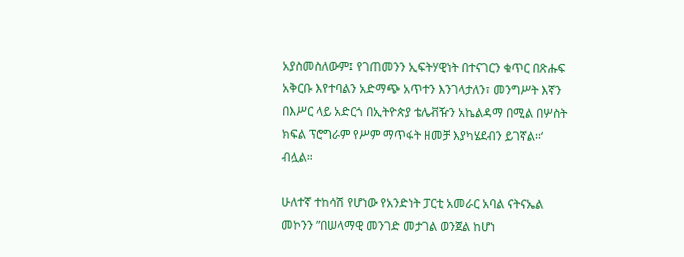አያስመስለውም፤ የገጠመንን ኢፍትሃዊነት በተናገርን ቁጥር በጽሑፍ አቅርቡ እየተባልን አድማጭ አጥተን እንገላታለን፣ መንግሥት እኛን በእሥር ላይ አድርጎ በኢትዮጵያ ቴሌቭዥን አኬልዳማ በሚል በሦስት ክፍል ፕሮግራም የሥም ማጥፋት ዘመቻ እያካሄደብን ይገኛል፡፡‘ ብሏል።

ሁለተኛ ተከሳሽ የሆነው የአንድነት ፓርቲ አመራር አባል ናትናኤል መኮንን ”በሠላማዊ መንገድ መታገል ወንጀል ከሆነ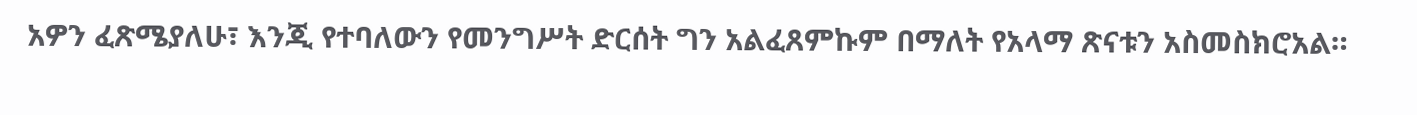አዎን ፈጽሜያለሁ፣ እንጂ የተባለውን የመንግሥት ድርሰት ግን አልፈጸምኩም በማለት የአላማ ጽናቱን አስመስክሮአል።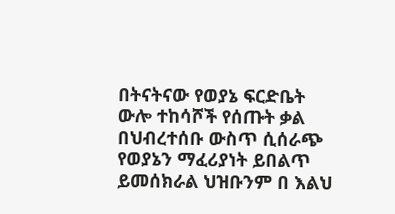በትናትናው የወያኔ ፍርድቤት ውሎ ተከሳሾች የሰጡት ቃል በህብረተሰቡ ውስጥ ሲሰራጭ የወያኔን ማፈሪያነት ይበልጥ ይመሰክራል ህዝቡንም በ እልህ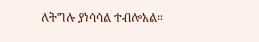ለትግሉ ያነሳሳል ተብሎአል።